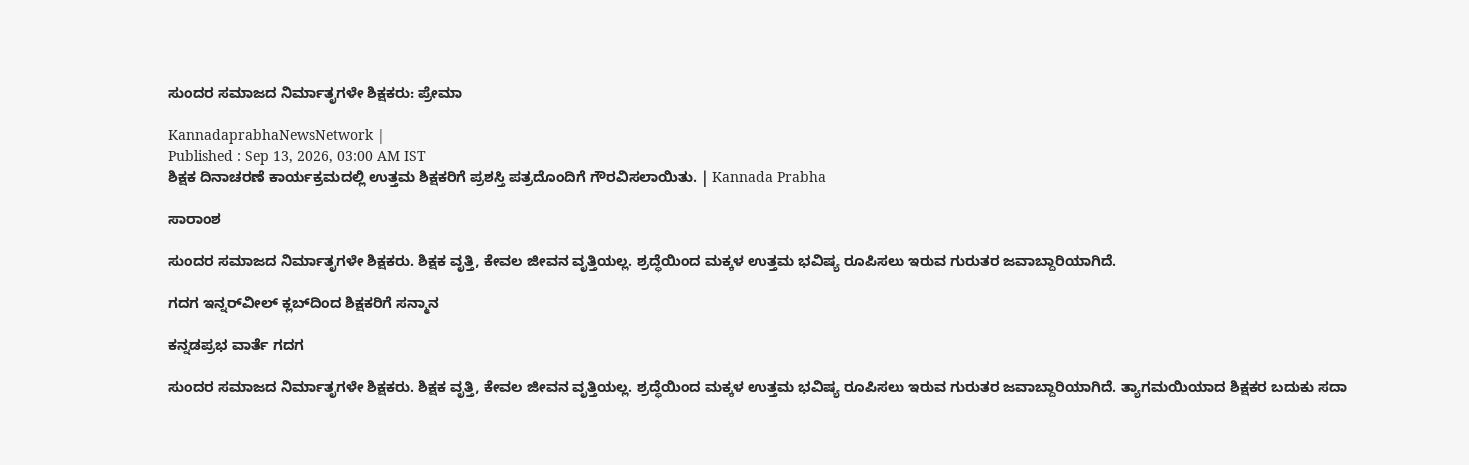ಸುಂದರ ಸಮಾಜದ ನಿರ್ಮಾತೃಗಳೇ ಶಿಕ್ಷಕರು: ಪ್ರೇಮಾ

KannadaprabhaNewsNetwork |
Published : Sep 13, 2026, 03:00 AM IST
ಶಿಕ್ಷಕ ದಿನಾಚರಣೆ ಕಾರ್ಯಕ್ರಮದಲ್ಲಿ ಉತ್ತಮ ಶಿಕ್ಷಕರಿಗೆ ಪ್ರಶಸ್ತಿ ಪತ್ರದೊಂದಿಗೆ ಗೌರವಿಸಲಾಯಿತು. | Kannada Prabha

ಸಾರಾಂಶ

ಸುಂದರ ಸಮಾಜದ ನಿರ್ಮಾತೃಗಳೇ ಶಿಕ್ಷಕರು. ಶಿಕ್ಷಕ ವೃತ್ತಿ, ಕೇವಲ ಜೀವನ ವೃತ್ತಿಯಲ್ಲ. ಶ್ರದ್ಧೆಯಿಂದ ಮಕ್ಕಳ ಉತ್ತಮ ಭವಿಷ್ಯ ರೂಪಿಸಲು ಇರುವ ಗುರುತರ ಜವಾಬ್ದಾರಿಯಾಗಿದೆ.

ಗದಗ ಇನ್ನರ್‌ವೀಲ್ ಕ್ಲಬ್‌ದಿಂದ ಶಿಕ್ಷಕರಿಗೆ ಸನ್ಮಾನ

ಕನ್ನಡಪ್ರಭ ವಾರ್ತೆ ಗದಗ

ಸುಂದರ ಸಮಾಜದ ನಿರ್ಮಾತೃಗಳೇ ಶಿಕ್ಷಕರು. ಶಿಕ್ಷಕ ವೃತ್ತಿ, ಕೇವಲ ಜೀವನ ವೃತ್ತಿಯಲ್ಲ. ಶ್ರದ್ಧೆಯಿಂದ ಮಕ್ಕಳ ಉತ್ತಮ ಭವಿಷ್ಯ ರೂಪಿಸಲು ಇರುವ ಗುರುತರ ಜವಾಬ್ದಾರಿಯಾಗಿದೆ. ತ್ಯಾಗಮಯಿಯಾದ ಶಿಕ್ಷಕರ ಬದುಕು ಸದಾ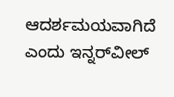ಆದರ್ಶಮಯವಾಗಿದೆ ಎಂದು ಇನ್ನರ್‌ವೀಲ್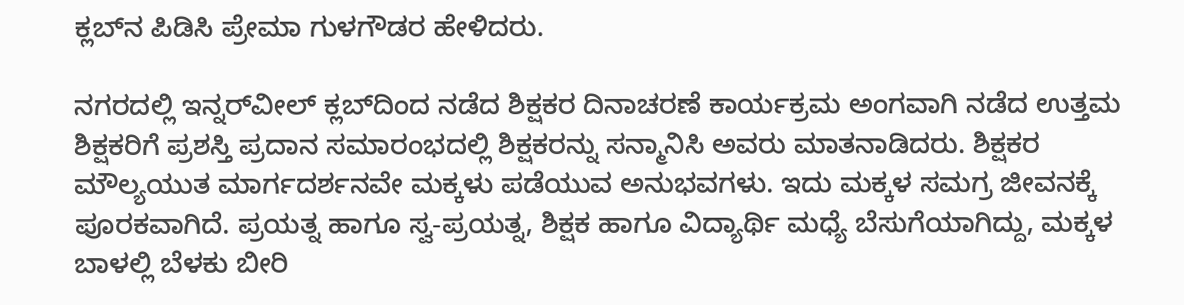ಕ್ಲಬ್‌ನ ಪಿಡಿಸಿ ಪ್ರೇಮಾ ಗುಳಗೌಡರ ಹೇಳಿದರು.

ನಗರದಲ್ಲಿ ಇನ್ನರ್‌ವೀಲ್ ಕ್ಲಬ್‌ದಿಂದ ನಡೆದ ಶಿಕ್ಷಕರ ದಿನಾಚರಣೆ ಕಾರ್ಯಕ್ರಮ ಅಂಗವಾಗಿ ನಡೆದ ಉತ್ತಮ ಶಿಕ್ಷಕರಿಗೆ ಪ್ರಶಸ್ತಿ ಪ್ರದಾನ ಸಮಾರಂಭದಲ್ಲಿ ಶಿಕ್ಷಕರನ್ನು ಸನ್ಮಾನಿಸಿ ಅವರು ಮಾತನಾಡಿದರು. ಶಿಕ್ಷಕರ ಮೌಲ್ಯಯುತ ಮಾರ್ಗದರ್ಶನವೇ ಮಕ್ಕಳು ಪಡೆಯುವ ಅನುಭವಗಳು. ಇದು ಮಕ್ಕಳ ಸಮಗ್ರ ಜೀವನಕ್ಕೆ ಪೂರಕವಾಗಿದೆ. ಪ್ರಯತ್ನ ಹಾಗೂ ಸ್ವ-ಪ್ರಯತ್ನ, ಶಿಕ್ಷಕ ಹಾಗೂ ವಿದ್ಯಾರ್ಥಿ ಮಧ್ಯೆ ಬೆಸುಗೆಯಾಗಿದ್ದು, ಮಕ್ಕಳ ಬಾಳಲ್ಲಿ ಬೆಳಕು ಬೀರಿ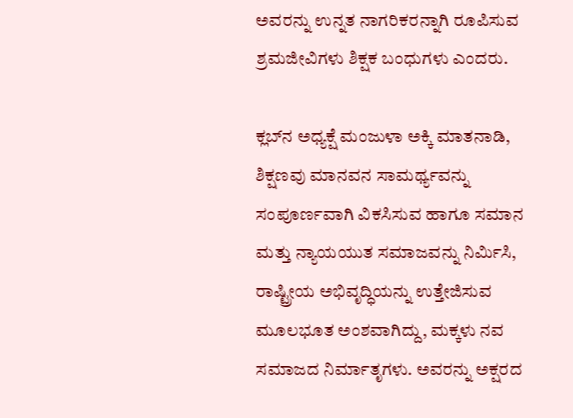ಅವರನ್ನು ಉನ್ನತ ನಾಗರಿಕರನ್ನಾಗಿ ರೂಪಿಸುವ ಶ್ರಮಜೀವಿಗಳು ಶಿಕ್ಷಕ ಬಂಧುಗಳು ಎಂದರು.

ಕ್ಲಬ್‌ನ ಅಧ್ಯಕ್ಷೆ ಮಂಜುಳಾ ಅಕ್ಕಿ ಮಾತನಾಡಿ, ಶಿಕ್ಷಣವು ಮಾನವನ ಸಾಮರ್ಥ್ಯವನ್ನು ಸಂಪೂರ್ಣವಾಗಿ ವಿಕಸಿಸುವ ಹಾಗೂ ಸಮಾನ ಮತ್ತು ನ್ಯಾಯಯುತ ಸಮಾಜವನ್ನು ನಿರ್ಮಿಸಿ, ರಾಷ್ಟ್ರೀಯ ಅಭಿವೃದ್ಧಿಯನ್ನು ಉತ್ತೇಜಿಸುವ ಮೂಲಭೂತ ಅಂಶವಾಗಿದ್ದು, ಮಕ್ಕಳು ನವ ಸಮಾಜದ ನಿರ್ಮಾತೃಗಳು. ಅವರನ್ನು ಅಕ್ಷರದ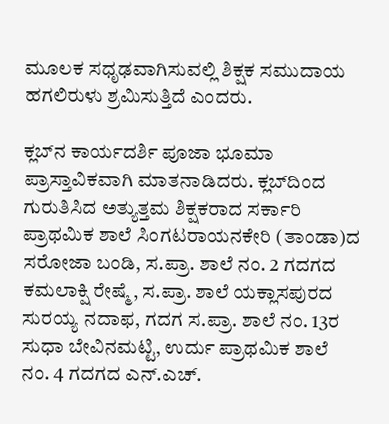ಮೂಲಕ ಸಧೃಢವಾಗಿಸುವಲ್ಲಿ ಶಿಕ್ಷಕ ಸಮುದಾಯ ಹಗಲಿರುಳು ಶ್ರಮಿಸುತ್ತಿದೆ ಎಂದರು.

ಕ್ಲಬ್‌ನ ಕಾರ್ಯದರ್ಶಿ ಪೂಜಾ ಭೂಮಾ ಪ್ರಾಸ್ತಾವಿಕವಾಗಿ ಮಾತನಾಡಿದರು. ಕ್ಲಬ್‌ದಿಂದ ಗುರುತಿಸಿದ ಅತ್ಯುತ್ತಮ ಶಿಕ್ಷಕರಾದ ಸರ್ಕಾರಿ ಪ್ರಾಥಮಿಕ ಶಾಲೆ ಸಿಂಗಟರಾಯನಕೇರಿ (ತಾಂಡಾ)ದ ಸರೋಜಾ ಬಂಡಿ, ಸ.ಪ್ರಾ. ಶಾಲೆ ನಂ. 2 ಗದಗದ ಕಮಲಾಕ್ಷಿ ರೇಷ್ಮೆ, ಸ.ಪ್ರಾ. ಶಾಲೆ ಯಕ್ಲಾಸಪುರದ ಸುರಯ್ಯ ನದಾಫ, ಗದಗ ಸ.ಪ್ರಾ. ಶಾಲೆ ನಂ. 13ರ ಸುಧಾ ಬೇವಿನಮಟ್ಟಿ, ಉರ್ದು ಪ್ರಾಥಮಿಕ ಶಾಲೆ ನಂ. 4 ಗದಗದ ಎನ್.ಎಚ್.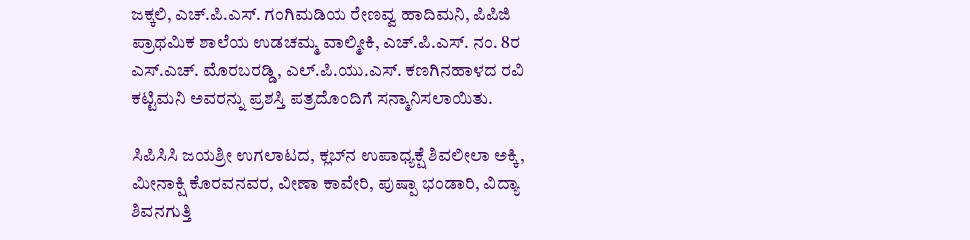ಜಕ್ಕಲಿ, ಎಚ್.ಪಿ.ಎಸ್. ಗಂಗಿಮಡಿಯ ರೇಣವ್ವ ಹಾದಿಮನಿ, ಪಿಪಿಜಿ ಪ್ರಾಥಮಿಕ ಶಾಲೆಯ ಉಡಚಮ್ಮ ವಾಲ್ಮೀಕಿ, ಎಚ್.ಪಿ.ಎಸ್. ನಂ. 8ರ ಎಸ್.ಎಚ್. ಮೊರಬರಡ್ಡಿ, ಎಲ್.ಪಿ.ಯು.ಎಸ್. ಕಣಗಿನಹಾಳದ ರವಿ ಕಟ್ಟಿಮನಿ ಅವರನ್ನು ಪ್ರಶಸ್ತಿ ಪತ್ರದೊಂದಿಗೆ ಸನ್ಮಾನಿಸಲಾಯಿತು.

ಸಿಪಿಸಿಸಿ ಜಯಶ್ರೀ ಉಗಲಾಟದ, ಕ್ಲಬ್‌ನ ಉಪಾಧ್ಯಕ್ಷೆ ಶಿವಲೀಲಾ ಅಕ್ಕಿ, ಮೀನಾಕ್ಷಿ ಕೊರವನವರ, ವೀಣಾ ಕಾವೇರಿ, ಪುಷ್ಪಾ ಭಂಡಾರಿ, ವಿದ್ಯಾ ಶಿವನಗುತ್ತಿ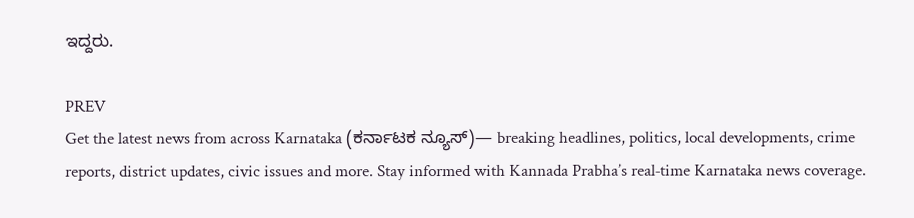ಇದ್ದರು.

PREV
Get the latest news from across Karnataka (ಕರ್ನಾಟಕ ನ್ಯೂಸ್)— breaking headlines, politics, local developments, crime reports, district updates, civic issues and more. Stay informed with Kannada Prabha’s real‑time Karnataka news coverage.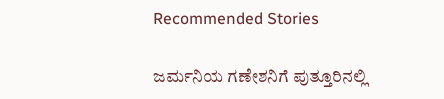Recommended Stories

ಜರ್ಮನಿಯ ಗಣೇಶನಿಗೆ ಪುತ್ತೂರಿನಲ್ಲಿ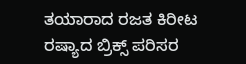ತಯಾರಾದ ರಜತ ಕಿರೀಟ
ರಷ್ಯಾದ ಬ್ರಿಕ್ಸ್ ಪರಿಸರ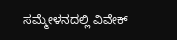ಸಮ್ಮೇಳನದಲ್ಲಿ ವಿವೇಕ್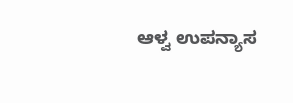ಆಳ್ವ ಉಪನ್ಯಾಸ